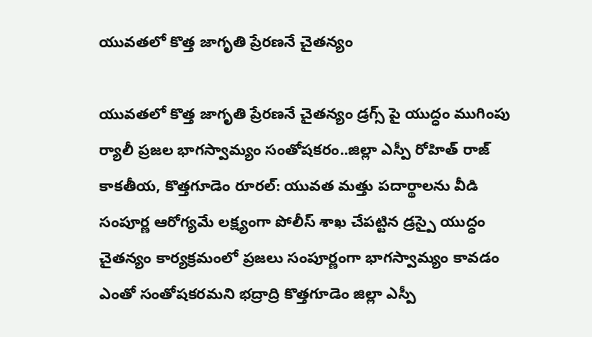యువతలో కొత్త జాగృతి ప్రేరణనే చైతన్యం

యువతలో కొత్త జాగృతి ప్రేరణనే చైతన్యం డ్రగ్స్ పై యుద్ధం ముగింపు ర్యాలీ ప్రజల భాగస్వామ్యం సంతోషకరం..జిల్లా ఎస్పీ రోహిత్ రాజ్ కాకతీయ, కొత్తగూడెం రూరల్: యువత మత్తు పదార్థాలను వీడి సంపూర్ణ ఆరోగ్యమే లక్ష్యంగా పోలీస్ శాఖ చేపట్టిన డ్రస్పై యుద్ధం చైతన్యం కార్యక్రమంలో ప్రజలు సంపూర్ణంగా భాగస్వామ్యం కావడం ఎంతో సంతోషకరమని భద్రాద్రి కొత్తగూడెం జిల్లా ఎస్పీ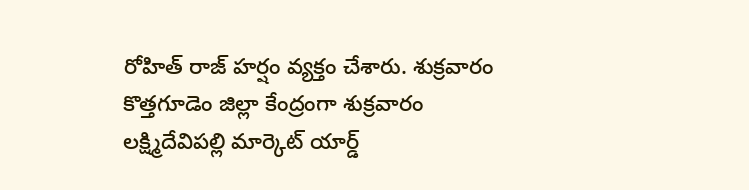రోహిత్ రాజ్ హర్షం వ్యక్తం చేశారు. శుక్రవారం కొత్తగూడెం జిల్లా కేంద్రంగా శుక్రవారం లక్ష్మిదేవిపల్లి మార్కెట్ యార్డ్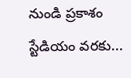నుండి ప్రకాశం స్టేడియం వరకు...